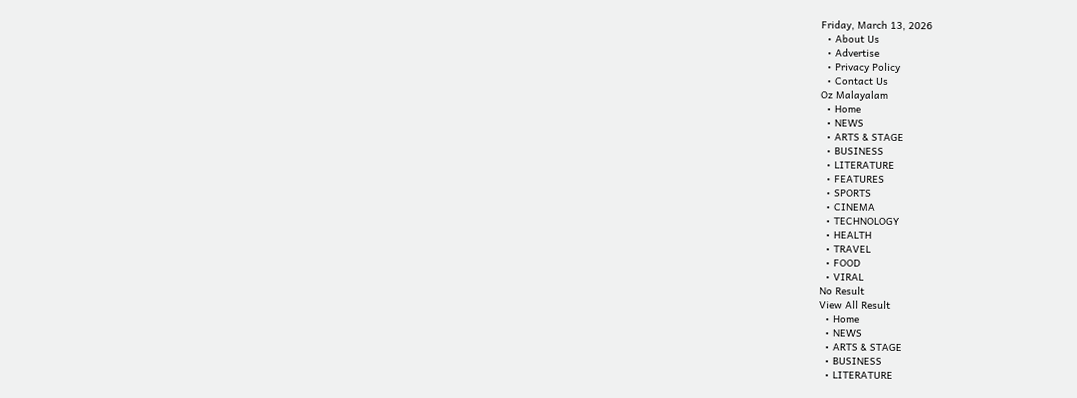Friday, March 13, 2026
  • About Us
  • Advertise
  • Privacy Policy
  • Contact Us
Oz Malayalam
  • Home
  • NEWS
  • ARTS & STAGE
  • BUSINESS
  • LITERATURE
  • FEATURES
  • SPORTS
  • CINEMA
  • TECHNOLOGY
  • HEALTH
  • TRAVEL
  • FOOD
  • VIRAL
No Result
View All Result
  • Home
  • NEWS
  • ARTS & STAGE
  • BUSINESS
  • LITERATURE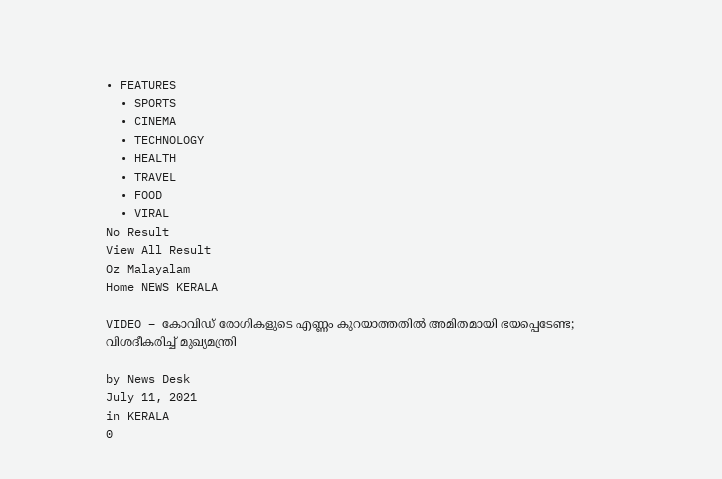• FEATURES
  • SPORTS
  • CINEMA
  • TECHNOLOGY
  • HEALTH
  • TRAVEL
  • FOOD
  • VIRAL
No Result
View All Result
Oz Malayalam
Home NEWS KERALA

VIDEO – കോവിഡ് രോഗികളുടെ എണ്ണം കുറയാത്തതില്‍ അമിതമായി ഭയപ്പെടേണ്ട; വിശദീകരിച്ച് മുഖ്യമന്ത്രി

by News Desk
July 11, 2021
in KERALA
0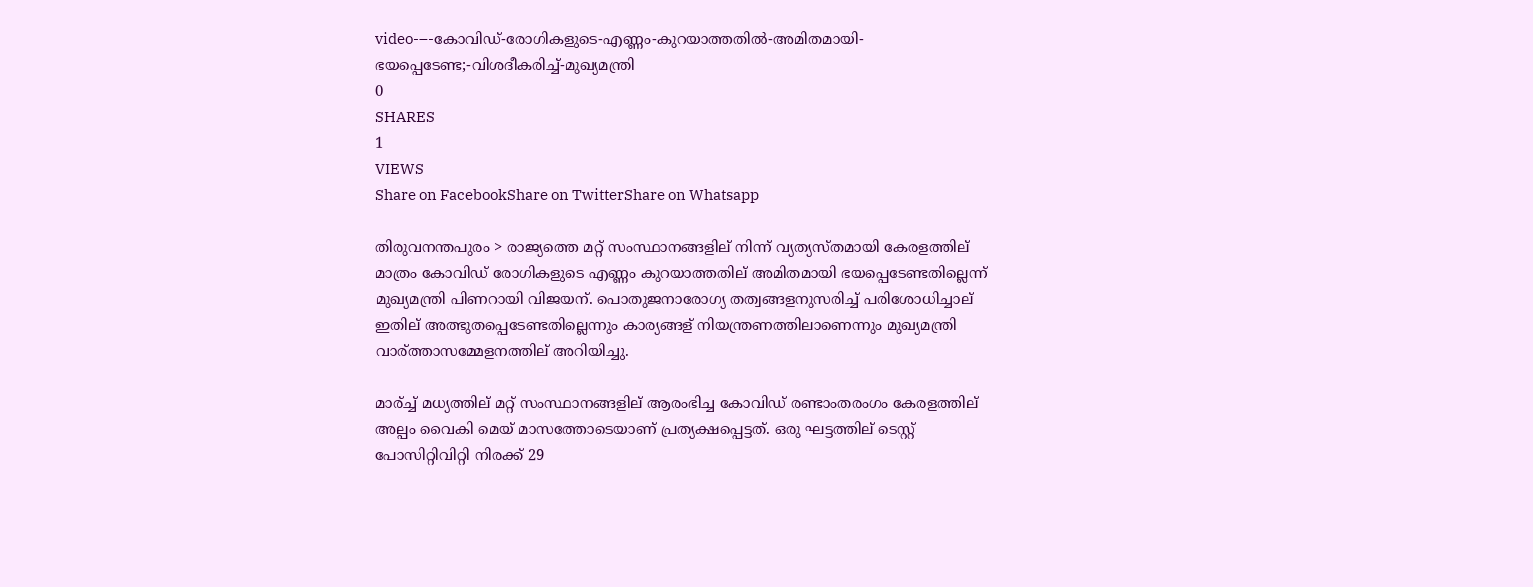video-–-കോവിഡ്-രോഗികളുടെ-എണ്ണം-കുറയാത്തതില്‍-അമിതമായി-ഭയപ്പെടേണ്ട;-വിശദീകരിച്ച്-മുഖ്യമന്ത്രി
0
SHARES
1
VIEWS
Share on FacebookShare on TwitterShare on Whatsapp

തിരുവനന്തപുരം > രാജ്യത്തെ മറ്റ് സംസ്ഥാനങ്ങളില് നിന്ന് വ്യത്യസ്തമായി കേരളത്തില് മാത്രം കോവിഡ് രോഗികളുടെ എണ്ണം കുറയാത്തതില് അമിതമായി ഭയപ്പെടേണ്ടതില്ലെന്ന് മുഖ്യമന്ത്രി പിണറായി വിജയന്. പൊതുജനാരോഗ്യ തത്വങ്ങളനുസരിച്ച് പരിശോധിച്ചാല് ഇതില് അത്ഭുതപ്പെടേണ്ടതില്ലെന്നും കാര്യങ്ങള് നിയന്ത്രണത്തിലാണെന്നും മുഖ്യമന്ത്രി വാര്ത്താസമ്മേളനത്തില് അറിയിച്ചു.

മാര്ച്ച് മധ്യത്തില് മറ്റ് സംസ്ഥാനങ്ങളില് ആരംഭിച്ച കോവിഡ് രണ്ടാംതരംഗം കേരളത്തില് അല്പം വൈകി മെയ് മാസത്തോടെയാണ് പ്രത്യക്ഷപ്പെട്ടത്. ഒരു ഘട്ടത്തില് ടെസ്റ്റ് പോസിറ്റിവിറ്റി നിരക്ക് 29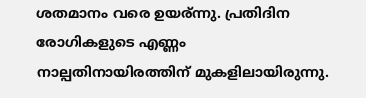ശതമാനം വരെ ഉയര്ന്നു. പ്രതിദിന രോഗികളുടെ എണ്ണം നാല്പതിനായിരത്തിന് മുകളിലായിരുന്നു.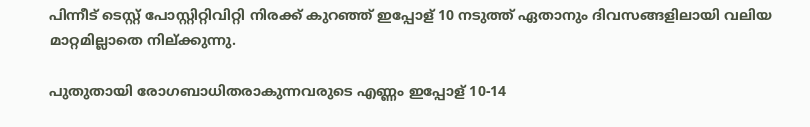പിന്നീട് ടെസ്റ്റ് പോസ്റ്റിറ്റിവിറ്റി നിരക്ക് കുറഞ്ഞ് ഇപ്പോള് 10 നടുത്ത് ഏതാനും ദിവസങ്ങളിലായി വലിയ മാറ്റമില്ലാതെ നില്ക്കുന്നു.

പുതുതായി രോഗബാധിതരാകുന്നവരുടെ എണ്ണം ഇപ്പോള് 10-14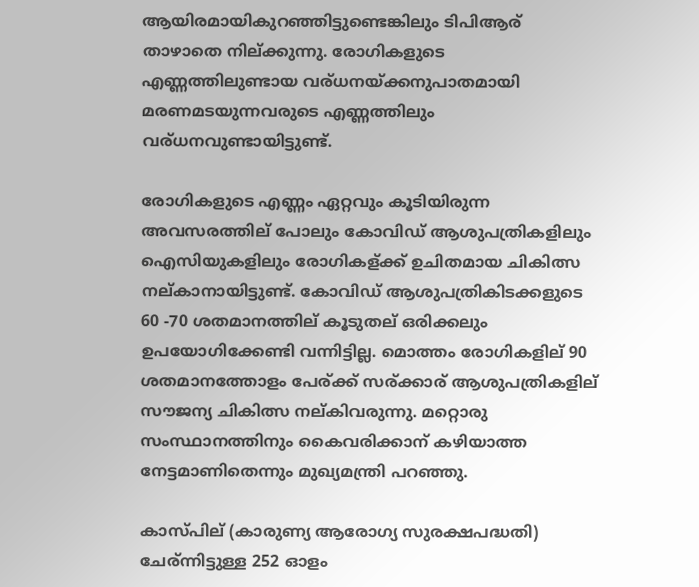ആയിരമായികുറഞ്ഞിട്ടുണ്ടെങ്കിലും ടിപിആര് താഴാതെ നില്ക്കുന്നു. രോഗികളുടെ എണ്ണത്തിലുണ്ടായ വര്ധനയ്ക്കനുപാതമായി മരണമടയുന്നവരുടെ എണ്ണത്തിലും വര്ധനവുണ്ടായിട്ടുണ്ട്.

രോഗികളുടെ എണ്ണം ഏറ്റവും കൂടിയിരുന്ന അവസരത്തില് പോലും കോവിഡ് ആശുപത്രികളിലും ഐസിയുകളിലും രോഗികള്ക്ക് ഉചിതമായ ചികിത്സ നല്കാനായിട്ടുണ്ട്. കോവിഡ് ആശുപത്രികിടക്കളുടെ 60 -70 ശതമാനത്തില് കൂടുതല് ഒരിക്കലും ഉപയോഗിക്കേണ്ടി വന്നിട്ടില്ല. മൊത്തം രോഗികളില് 90 ശതമാനത്തോളം പേര്ക്ക് സര്ക്കാര് ആശുപത്രികളില് സൗജന്യ ചികിത്സ നല്കിവരുന്നു. മറ്റൊരു സംസ്ഥാനത്തിനും കൈവരിക്കാന് കഴിയാത്ത നേട്ടമാണിതെന്നും മുഖ്യമന്ത്രി പറഞ്ഞു.

കാസ്പില് (കാരുണ്യ ആരോഗ്യ സുരക്ഷപദ്ധതി) ചേര്ന്നിട്ടുള്ള 252 ഓളം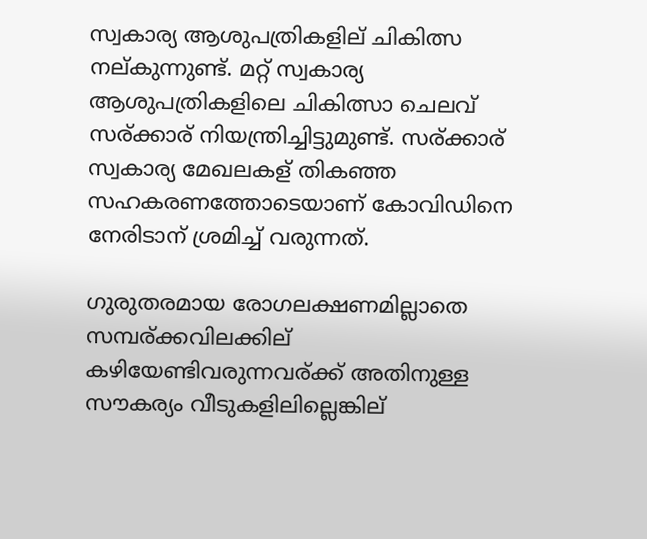സ്വകാര്യ ആശുപത്രികളില് ചികിത്സ നല്കുന്നുണ്ട്. മറ്റ് സ്വകാര്യ ആശുപത്രികളിലെ ചികിത്സാ ചെലവ് സര്ക്കാര് നിയന്ത്രിച്ചിട്ടുമുണ്ട്. സര്ക്കാര് സ്വകാര്യ മേഖലകള് തികഞ്ഞ സഹകരണത്തോടെയാണ് കോവിഡിനെ നേരിടാന് ശ്രമിച്ച് വരുന്നത്.

ഗുരുതരമായ രോഗലക്ഷണമില്ലാതെ സമ്പര്ക്കവിലക്കില് കഴിയേണ്ടിവരുന്നവര്ക്ക് അതിനുള്ള സൗകര്യം വീടുകളിലില്ലെങ്കില്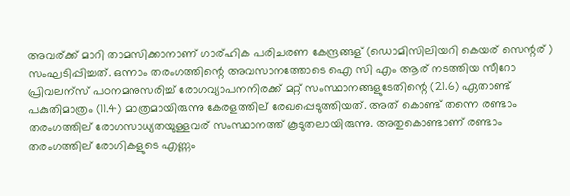അവര്ക്ക് മാറി താമസിക്കാനാണ് ഗാര്ഹിക പരിചരണ കേന്ദ്രങ്ങള് (ഡൊമിസിലിയറി കെയര് സെന്റര് ) സംഘടിപ്പിച്ചത്. ഒന്നാം തരംഗത്തിന്റെ അവസാനത്തോടെ ഐ സി എം ആര് നടത്തിയ സീറോ പ്രിവലന്സ് പഠനമനുസരിച്ച് രോഗവ്യാപനനിരക്ക് മറ്റ് സംസ്ഥാനങ്ങളുടേതിന്റെ (21.6) ഏതാണ്ട് പകുതിമാത്രം (11.4) മാത്രമായിരുന്നു കേരളത്തില് രേഖപ്പെടുത്തിയത്. അത് കൊണ്ട് തന്നെ രണ്ടാം തരംഗത്തില് രോഗസാധ്യതയുള്ളവര് സംസ്ഥാനത്ത് കൂടുതലായിരുന്നു. അതുകൊണ്ടാണ് രണ്ടാം തരംഗത്തില് രോഗികളുടെ എണ്ണം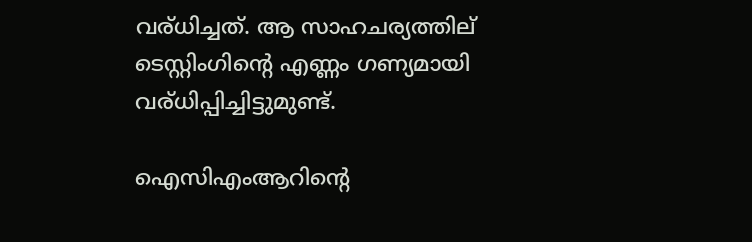വര്ധിച്ചത്. ആ സാഹചര്യത്തില് ടെസ്റ്റിംഗിന്റെ എണ്ണം ഗണ്യമായി വര്ധിപ്പിച്ചിട്ടുമുണ്ട്.

ഐസിഎംആറിന്റെ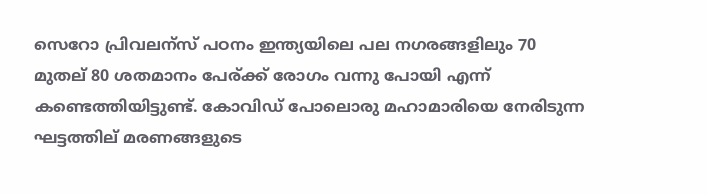സെറോ പ്രിവലന്സ് പഠനം ഇന്ത്യയിലെ പല നഗരങ്ങളിലും 70 മുതല് 80 ശതമാനം പേര്ക്ക് രോഗം വന്നു പോയി എന്ന് കണ്ടെത്തിയിട്ടുണ്ട്. കോവിഡ് പോലൊരു മഹാമാരിയെ നേരിടുന്ന ഘട്ടത്തില് മരണങ്ങളുടെ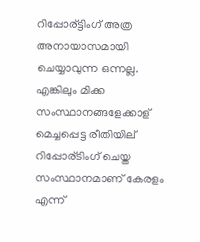റിപ്പോര്ട്ടിംഗ് അത്ര അനായാസമായി ചെയ്യാവുന്ന ഒന്നല്ല. എങ്കിലും മിക്ക സംസ്ഥാനങ്ങളേക്കാള് മെച്ചപ്പെട്ട രീതിയില് റിപ്പോര്ടിംഗ് ചെയ്ത സംസ്ഥാനമാണ് കേരളം എന്ന്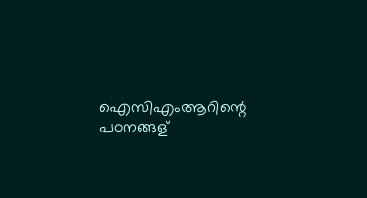ഐസിഎംആറിന്റെ പഠനങ്ങള്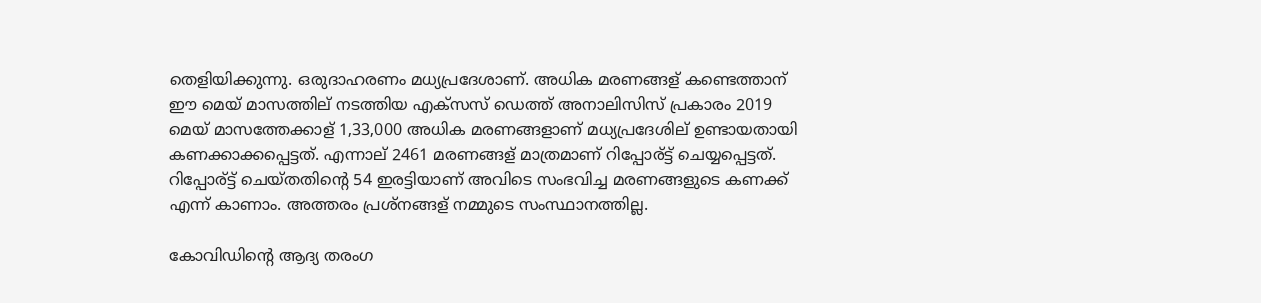തെളിയിക്കുന്നു. ഒരുദാഹരണം മധ്യപ്രദേശാണ്. അധിക മരണങ്ങള് കണ്ടെത്താന് ഈ മെയ് മാസത്തില് നടത്തിയ എക്സസ് ഡെത്ത് അനാലിസിസ് പ്രകാരം 2019 മെയ് മാസത്തേക്കാള് 1,33,000 അധിക മരണങ്ങളാണ് മധ്യപ്രദേശില് ഉണ്ടായതായി കണക്കാക്കപ്പെട്ടത്. എന്നാല് 2461 മരണങ്ങള് മാത്രമാണ് റിപ്പോര്ട്ട് ചെയ്യപ്പെട്ടത്. റിപ്പോര്ട്ട് ചെയ്തതിന്റെ 54 ഇരട്ടിയാണ് അവിടെ സംഭവിച്ച മരണങ്ങളുടെ കണക്ക് എന്ന് കാണാം. അത്തരം പ്രശ്നങ്ങള് നമ്മുടെ സംസ്ഥാനത്തില്ല.

കോവിഡിന്റെ ആദ്യ തരംഗ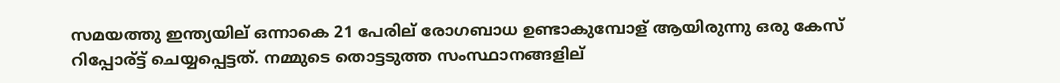സമയത്തു ഇന്ത്യയില് ഒന്നാകെ 21 പേരില് രോഗബാധ ഉണ്ടാകുമ്പോള് ആയിരുന്നു ഒരു കേസ് റിപ്പോര്ട്ട് ചെയ്യപ്പെട്ടത്. നമ്മുടെ തൊട്ടടുത്ത സംസ്ഥാനങ്ങളില്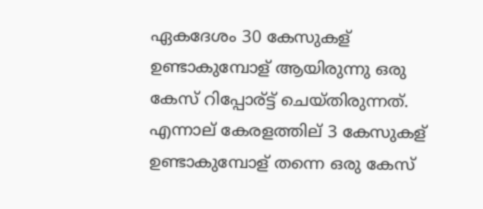ഏകദേശം 30 കേസുകള് ഉണ്ടാകുമ്പോള് ആയിരുന്നു ഒരു കേസ് റിപ്പോര്ട്ട് ചെയ്തിരുന്നത്. എന്നാല് കേരളത്തില് 3 കേസുകള് ഉണ്ടാകുമ്പോള് തന്നെ ഒരു കേസ്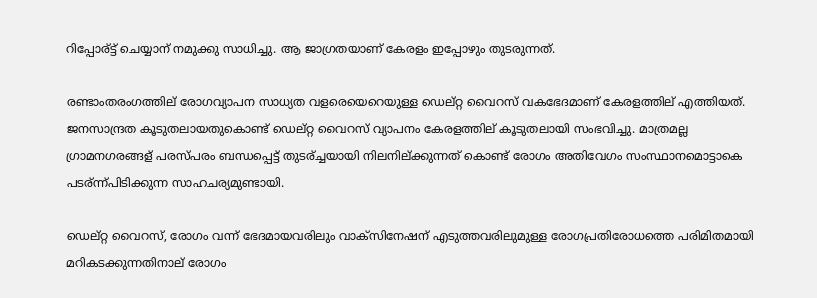റിപ്പോര്ട്ട് ചെയ്യാന് നമുക്കു സാധിച്ചു. ആ ജാഗ്രതയാണ് കേരളം ഇപ്പോഴും തുടരുന്നത്.

രണ്ടാംതരംഗത്തില് രോഗവ്യാപന സാധ്യത വളരെയെറെയുള്ള ഡെല്റ്റ വൈറസ് വകഭേദമാണ് കേരളത്തില് എത്തിയത്. ജനസാന്ദ്രത കൂടുതലായതുകൊണ്ട് ഡെല്റ്റ വൈറസ് വ്യാപനം കേരളത്തില് കൂടുതലായി സംഭവിച്ചു. മാത്രമല്ല ഗ്രാമനഗരങ്ങള് പരസ്പരം ബന്ധപ്പെട്ട് തുടര്ച്ചയായി നിലനില്ക്കുന്നത് കൊണ്ട് രോഗം അതിവേഗം സംസ്ഥാനമൊട്ടാകെ പടര്ന്ന്പിടിക്കുന്ന സാഹചര്യമുണ്ടായി.

ഡെല്റ്റ വൈറസ്, രോഗം വന്ന് ഭേദമായവരിലും വാക്സിനേഷന് എടുത്തവരിലുമുള്ള രോഗപ്രതിരോധത്തെ പരിമിതമായി മറികടക്കുന്നതിനാല് രോഗം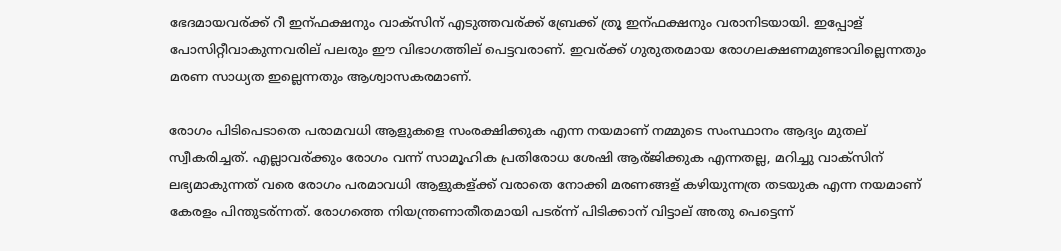ഭേദമായവര്ക്ക് റീ ഇന്ഫക്ഷനും വാക്സിന് എടുത്തവര്ക്ക് ബ്രേക്ക് ത്രൂ ഇന്ഫക്ഷനും വരാനിടയായി. ഇപ്പോള് പോസിറ്റീവാകുന്നവരില് പലരും ഈ വിഭാഗത്തില് പെട്ടവരാണ്. ഇവര്ക്ക് ഗുരുതരമായ രോഗലക്ഷണമുണ്ടാവില്ലെന്നതും മരണ സാധ്യത ഇല്ലെന്നതും ആശ്വാസകരമാണ്.

രോഗം പിടിപെടാതെ പരാമവധി ആളുകളെ സംരക്ഷിക്കുക എന്ന നയമാണ് നമ്മുടെ സംസ്ഥാനം ആദ്യം മുതല് സ്വീകരിച്ചത്. എല്ലാവര്ക്കും രോഗം വന്ന് സാമൂഹിക പ്രതിരോധ ശേഷി ആര്ജിക്കുക എന്നതല്ല, മറിച്ചു വാക്സിന് ലഭ്യമാകുന്നത് വരെ രോഗം പരമാവധി ആളുകള്ക്ക് വരാതെ നോക്കി മരണങ്ങള് കഴിയുന്നത്ര തടയുക എന്ന നയമാണ് കേരളം പിന്തുടര്ന്നത്. രോഗത്തെ നിയന്ത്രണാതീതമായി പടര്ന്ന് പിടിക്കാന് വിട്ടാല് അതു പെട്ടെന്ന്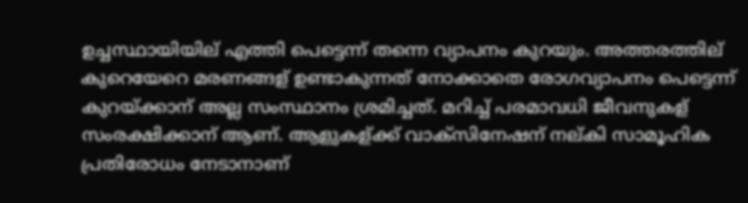ഉച്ചസ്ഥായിയില് എത്തി പെട്ടെന്ന് തന്നെ വ്യാപനം കുറയും. അത്തരത്തില് കുറെയേറെ മരണങ്ങള് ഉണ്ടാകുന്നത് നോക്കാതെ രോഗവ്യാപനം പെട്ടെന്ന് കുറയ്ക്കാന് അല്ല സംസ്ഥാനം ശ്രമിച്ചത്. മറിച്ച് പരമാവധി ജീവനുകള് സംരക്ഷിക്കാന് ആണ്. ആളുകള്ക്ക് വാക്സിനേഷന് നല്കി സാമൂഹിക പ്രതിരോധം നേടാനാണ്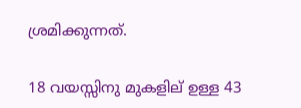ശ്രമിക്കുന്നത്.

18 വയസ്സിനു മുകളില് ഉള്ള 43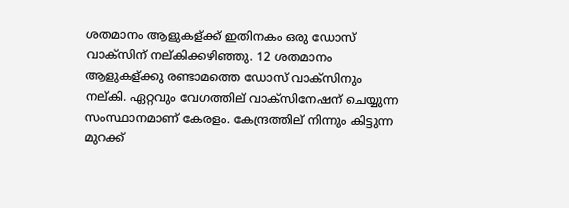ശതമാനം ആളുകള്ക്ക് ഇതിനകം ഒരു ഡോസ് വാക്സിന് നല്കിക്കഴിഞ്ഞു. 12 ശതമാനം ആളുകള്ക്കു രണ്ടാമത്തെ ഡോസ് വാക്സിനും നല്കി. ഏറ്റവും വേഗത്തില് വാക്സിനേഷന് ചെയ്യുന്ന സംസ്ഥാനമാണ് കേരളം. കേന്ദ്രത്തില് നിന്നും കിട്ടുന്ന മുറക്ക്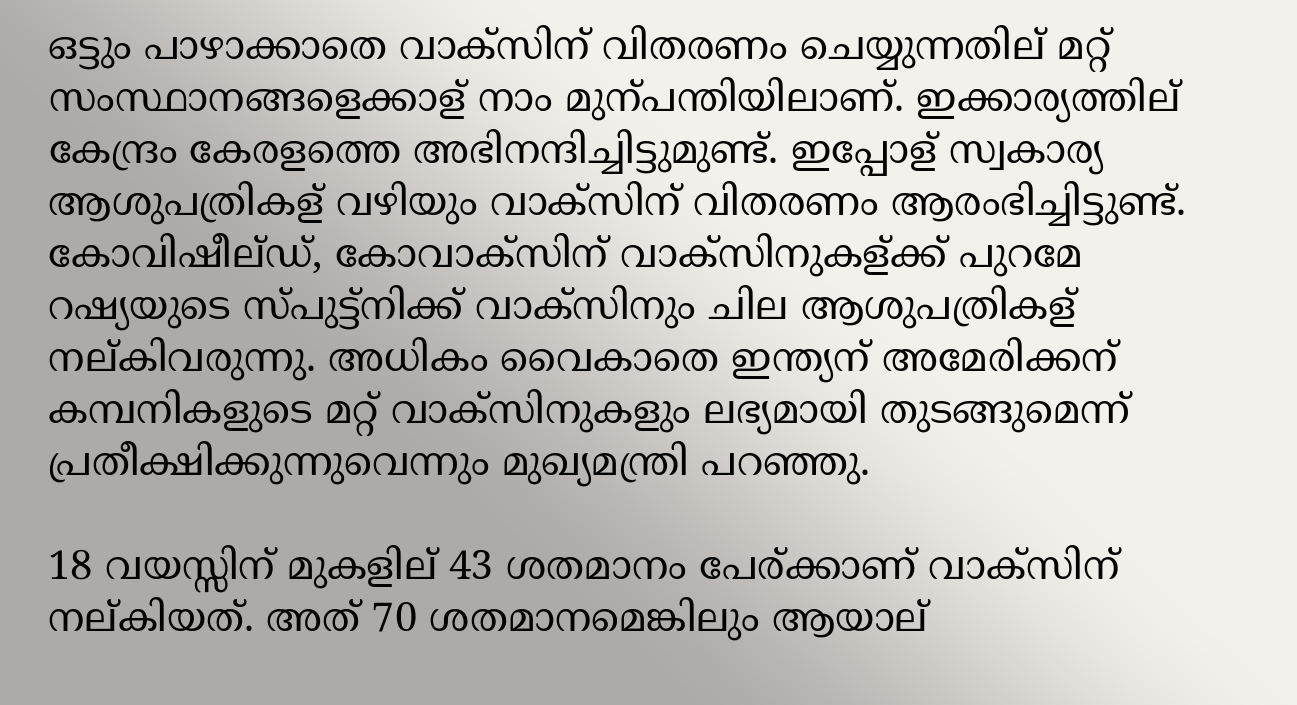ഒട്ടും പാഴാക്കാതെ വാക്സിന് വിതരണം ചെയ്യുന്നതില് മറ്റ് സംസ്ഥാനങ്ങളെക്കാള് നാം മുന്പന്തിയിലാണ്. ഇക്കാര്യത്തില് കേന്ദ്രം കേരളത്തെ അഭിനന്ദിച്ചിട്ടുമുണ്ട്. ഇപ്പോള് സ്വകാര്യ ആശുപത്രികള് വഴിയും വാക്സിന് വിതരണം ആരംഭിച്ചിട്ടുണ്ട്. കോവിഷീല്ഡ്, കോവാക്സിന് വാക്സിനുകള്ക്ക് പുറമേ റഷ്യയുടെ സ്പുട്ട്നിക്ക് വാക്സിനും ചില ആശുപത്രികള് നല്കിവരുന്നു. അധികം വൈകാതെ ഇന്ത്യന് അമേരിക്കന് കമ്പനികളുടെ മറ്റ് വാക്സിനുകളും ലഭ്യമായി തുടങ്ങുമെന്ന് പ്രതീക്ഷിക്കുന്നുവെന്നും മുഖ്യമന്ത്രി പറഞ്ഞു.

18 വയസ്സിന് മുകളില് 43 ശതമാനം പേര്ക്കാണ് വാക്സിന് നല്കിയത്. അത് 70 ശതമാനമെങ്കിലും ആയാല്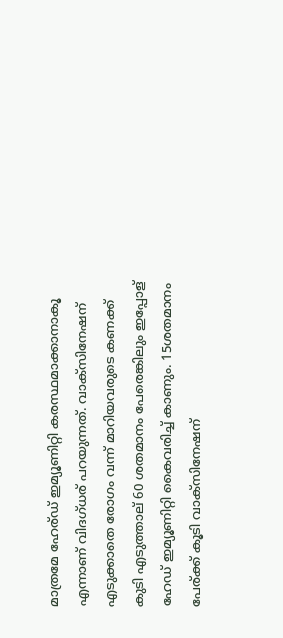മാത്രമേ ഹേര്ഡ് ഇമ്യൂണിറ്റി കരസ്ഥമാക്കാനാകൂ എന്നാണ് വിദഗ്ധര് പറയുന്നത്. വാക്സിനേഷന് എടുക്കാതെ രോഗം വന്ന് മാറിയവരുടെ കണക്ക് കുടി എടുത്താല് 60 ശതമാനം പേരെങ്കിലും ഇപ്പോള് ഹേഡ് ഇമ്യൂണിറ്റി കൈവരിച്ച് കാണും. 15ശതമാനം പേര്ക്ക് കൂടി വാക്സിനേഷന്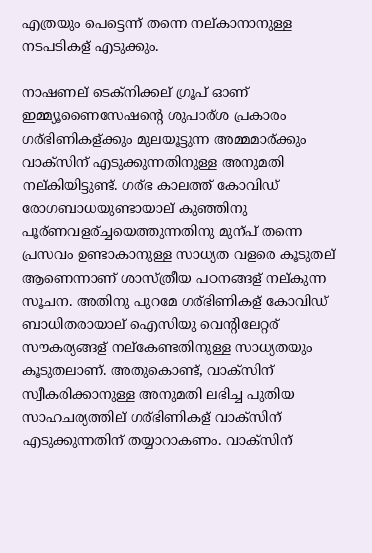എത്രയും പെട്ടെന്ന് തന്നെ നല്കാനാനുള്ള നടപടികള് എടുക്കും.

നാഷണല് ടെക്നിക്കല് ഗ്രൂപ് ഓണ് ഇമ്മ്യൂണൈസേഷന്റെ ശുപാര്ശ പ്രകാരം ഗര്ഭിണികള്ക്കും മുലയൂട്ടുന്ന അമ്മമാര്ക്കും വാക്സിന് എടുക്കുന്നതിനുള്ള അനുമതി നല്കിയിട്ടുണ്ട്. ഗര്ഭ കാലത്ത് കോവിഡ് രോഗബാധയുണ്ടായാല് കുഞ്ഞിനു പൂര്ണവളര്ച്ചയെത്തുന്നതിനു മുന്പ് തന്നെ പ്രസവം ഉണ്ടാകാനുള്ള സാധ്യത വളരെ കൂടുതല് ആണെന്നാണ് ശാസ്ത്രീയ പഠനങ്ങള് നല്കുന്ന സൂചന. അതിനു പുറമേ ഗര്ഭിണികള് കോവിഡ് ബാധിതരായാല് ഐസിയു വെന്റിലേറ്റര് സൗകര്യങ്ങള് നല്കേണ്ടതിനുള്ള സാധ്യതയും കൂടുതലാണ്. അതുകൊണ്ട്, വാക്സിന് സ്വീകരിക്കാനുള്ള അനുമതി ലഭിച്ച പുതിയ സാഹചര്യത്തില് ഗര്ഭിണികള് വാക്സിന് എടുക്കുന്നതിന് തയ്യാറാകണം. വാക്സിന്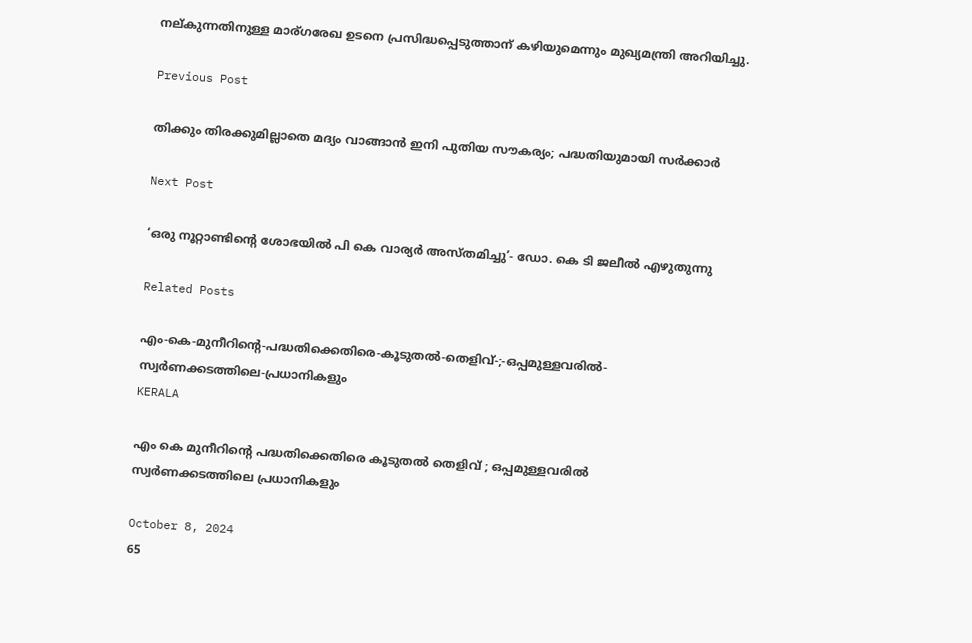നല്കുന്നതിനുള്ള മാര്ഗരേഖ ഉടനെ പ്രസിദ്ധപ്പെടുത്താന് കഴിയുമെന്നും മുഖ്യമന്ത്രി അറിയിച്ചു.

Previous Post

തിക്കും തിരക്കുമില്ലാതെ മദ്യം വാങ്ങാൻ ഇനി പുതിയ സൗകര്യം; പദ്ധതിയുമായി സര്‍ക്കാര്‍

Next Post

‘ഒരു നൂറ്റാണ്ടിന്റെ ശോഭയില്‍ പി കെ വാര്യര്‍ അസ്തമിച്ചു’- ഡോ. കെ ടി ജലീല്‍ എഴുതുന്നു

Related Posts

എം-കെ-മുനീറിന്റെ-പദ്ധതിക്കെതിരെ-കൂടുതൽ-തെളിവ്‌-;-ഒപ്പമുള്ളവരിൽ-
സ്വർണക്കടത്തിലെ-പ്രധാനികളും
KERALA

എം കെ മുനീറിന്റെ പദ്ധതിക്കെതിരെ കൂടുതൽ തെളിവ്‌ ; ഒപ്പമുള്ളവരിൽ
സ്വർണക്കടത്തിലെ പ്രധാനികളും

October 8, 2024
65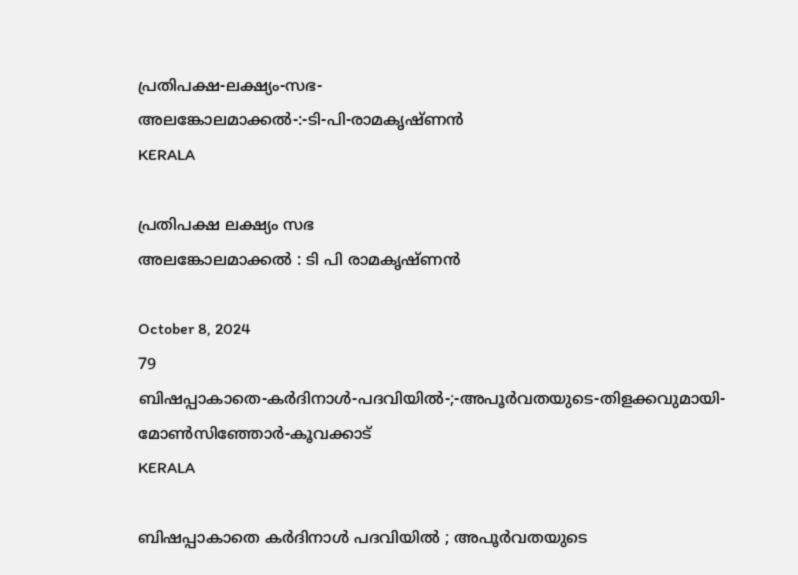പ്രതിപക്ഷ-ലക്ഷ്യം-സഭ-
അലങ്കോലമാക്കൽ-:-ടി-പി-രാമകൃഷ്‌ണൻ
KERALA

പ്രതിപക്ഷ ലക്ഷ്യം സഭ
അലങ്കോലമാക്കൽ : ടി പി രാമകൃഷ്‌ണൻ

October 8, 2024
79
ബിഷപ്പാകാതെ-കർദിനാൾ-പദവിയിൽ-;-അപൂർവതയുടെ-തിളക്കവുമായി-മോൺസിഞ്ഞോർ-കൂവക്കാട്‌
KERALA

ബിഷപ്പാകാതെ കർദിനാൾ പദവിയിൽ ; അപൂർവതയുടെ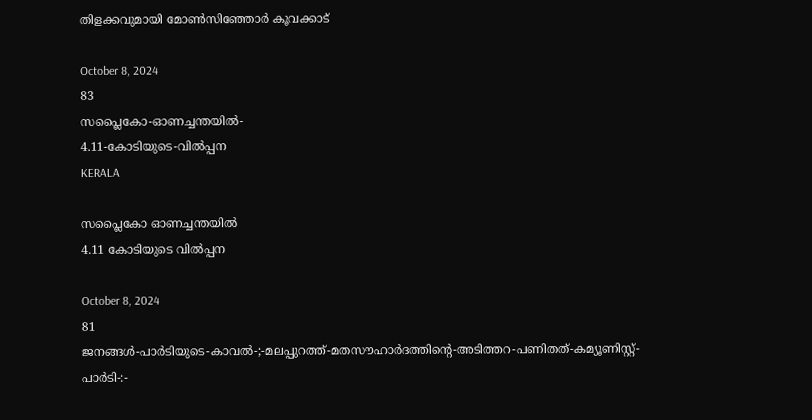തിളക്കവുമായി മോൺസിഞ്ഞോർ കൂവക്കാട്‌

October 8, 2024
83
സപ്ലൈകോ-ഓണച്ചന്തയിൽ-
4.11-കോടിയുടെ-വിൽപ്പന
KERALA

സപ്ലൈകോ ഓണച്ചന്തയിൽ
4.11 കോടിയുടെ വിൽപ്പന

October 8, 2024
81
ജനങ്ങൾ-പാർടിയുടെ-കാവൽ-;-മലപ്പുറത്ത്-മതസൗഹാർദത്തിന്റെ-അടിത്തറ-പണിതത്-കമ്യൂണിസ്റ്റ്-പാർടി-:-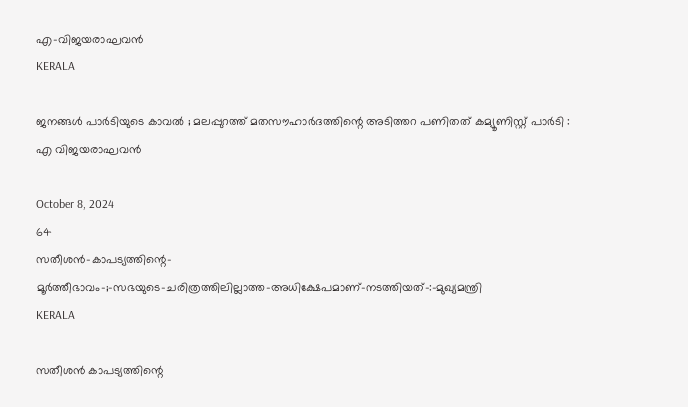എ-വിജയരാഘവൻ
KERALA

ജനങ്ങൾ പാർടിയുടെ കാവൽ ; മലപ്പുറത്ത് മതസൗഹാർദത്തിന്റെ അടിത്തറ പണിതത് കമ്യൂണിസ്റ്റ് പാർടി :
എ വിജയരാഘവൻ

October 8, 2024
64
സതീശൻ-കാപട്യത്തിന്റെ-
മൂർത്തീഭാവം-;-സഭയുടെ-ചരിത്രത്തിലില്ലാത്ത-അധിക്ഷേപമാണ്‌-നടത്തിയത്‌-:-മുഖ്യമന്ത്രി
KERALA

സതീശൻ കാപട്യത്തിന്റെ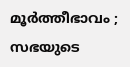മൂർത്തീഭാവം ; സഭയുടെ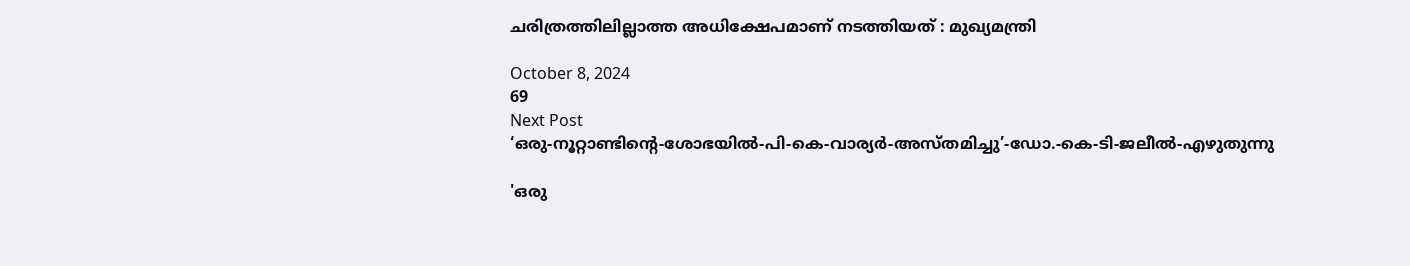ചരിത്രത്തിലില്ലാത്ത അധിക്ഷേപമാണ്‌ നടത്തിയത്‌ : മുഖ്യമന്ത്രി

October 8, 2024
69
Next Post
‘ഒരു-നൂറ്റാണ്ടിന്റെ-ശോഭയില്‍-പി-കെ-വാര്യര്‍-അസ്തമിച്ചു’-ഡോ.-കെ-ടി-ജലീല്‍-എഴുതുന്നു

'ഒരു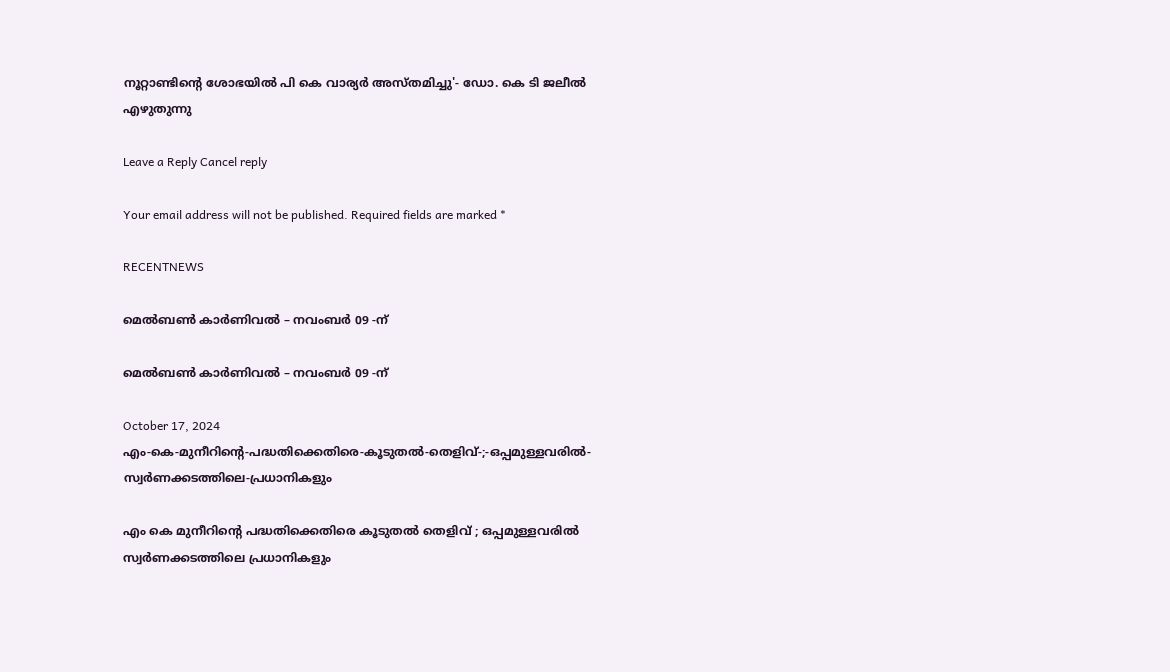നൂറ്റാണ്ടിന്റെ ശോഭയില്‍ പി കെ വാര്യര്‍ അസ്തമിച്ചു'- ഡോ. കെ ടി ജലീല്‍ എഴുതുന്നു

Leave a Reply Cancel reply

Your email address will not be published. Required fields are marked *

RECENTNEWS

മെൽബൺ കാർണിവൽ – നവംബർ 09 -ന്

മെൽബൺ കാർണിവൽ – നവംബർ 09 -ന്

October 17, 2024
എം-കെ-മുനീറിന്റെ-പദ്ധതിക്കെതിരെ-കൂടുതൽ-തെളിവ്‌-;-ഒപ്പമുള്ളവരിൽ-
സ്വർണക്കടത്തിലെ-പ്രധാനികളും

എം കെ മുനീറിന്റെ പദ്ധതിക്കെതിരെ കൂടുതൽ തെളിവ്‌ ; ഒപ്പമുള്ളവരിൽ
സ്വർണക്കടത്തിലെ പ്രധാനികളും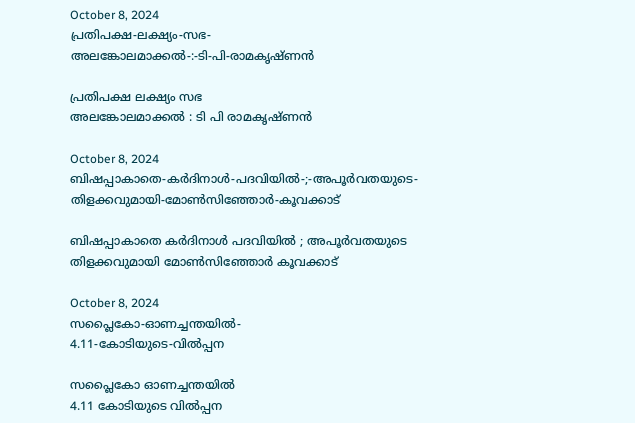October 8, 2024
പ്രതിപക്ഷ-ലക്ഷ്യം-സഭ-
അലങ്കോലമാക്കൽ-:-ടി-പി-രാമകൃഷ്‌ണൻ

പ്രതിപക്ഷ ലക്ഷ്യം സഭ
അലങ്കോലമാക്കൽ : ടി പി രാമകൃഷ്‌ണൻ

October 8, 2024
ബിഷപ്പാകാതെ-കർദിനാൾ-പദവിയിൽ-;-അപൂർവതയുടെ-തിളക്കവുമായി-മോൺസിഞ്ഞോർ-കൂവക്കാട്‌

ബിഷപ്പാകാതെ കർദിനാൾ പദവിയിൽ ; അപൂർവതയുടെ തിളക്കവുമായി മോൺസിഞ്ഞോർ കൂവക്കാട്‌

October 8, 2024
സപ്ലൈകോ-ഓണച്ചന്തയിൽ-
4.11-കോടിയുടെ-വിൽപ്പന

സപ്ലൈകോ ഓണച്ചന്തയിൽ
4.11 കോടിയുടെ വിൽപ്പന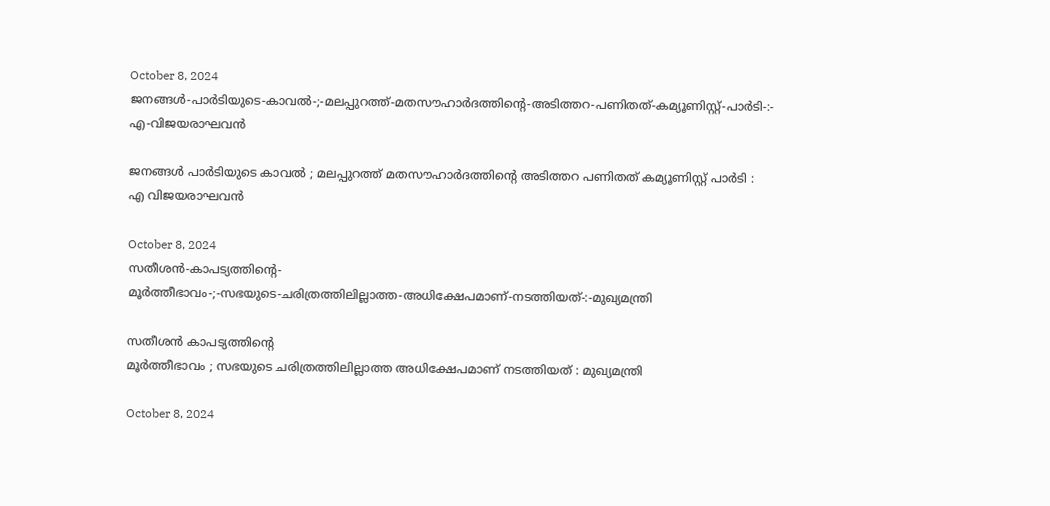October 8, 2024
ജനങ്ങൾ-പാർടിയുടെ-കാവൽ-;-മലപ്പുറത്ത്-മതസൗഹാർദത്തിന്റെ-അടിത്തറ-പണിതത്-കമ്യൂണിസ്റ്റ്-പാർടി-:-
എ-വിജയരാഘവൻ

ജനങ്ങൾ പാർടിയുടെ കാവൽ ; മലപ്പുറത്ത് മതസൗഹാർദത്തിന്റെ അടിത്തറ പണിതത് കമ്യൂണിസ്റ്റ് പാർടി :
എ വിജയരാഘവൻ

October 8, 2024
സതീശൻ-കാപട്യത്തിന്റെ-
മൂർത്തീഭാവം-;-സഭയുടെ-ചരിത്രത്തിലില്ലാത്ത-അധിക്ഷേപമാണ്‌-നടത്തിയത്‌-:-മുഖ്യമന്ത്രി

സതീശൻ കാപട്യത്തിന്റെ
മൂർത്തീഭാവം ; സഭയുടെ ചരിത്രത്തിലില്ലാത്ത അധിക്ഷേപമാണ്‌ നടത്തിയത്‌ : മുഖ്യമന്ത്രി

October 8, 2024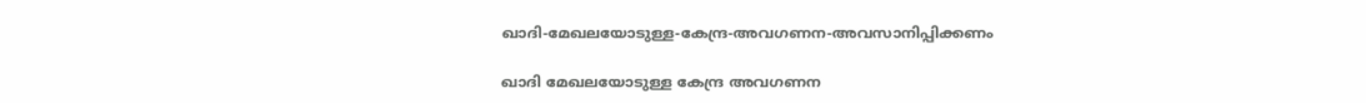ഖാദി-മേഖലയോടുള്ള-കേന്ദ്ര-അവഗണന-അവസാനിപ്പിക്കണം

ഖാദി മേഖലയോടുള്ള കേന്ദ്ര അവഗണന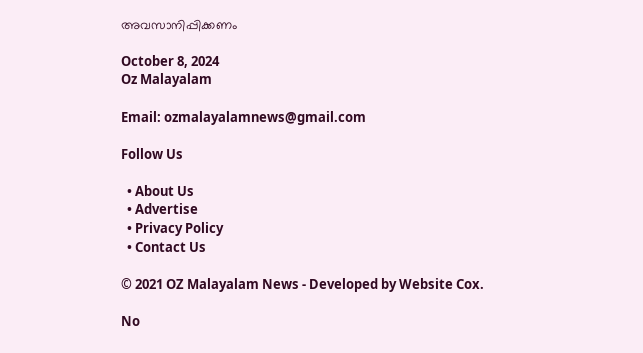അവസാനിപ്പിക്കണം

October 8, 2024
Oz Malayalam

Email: ozmalayalamnews@gmail.com

Follow Us

  • About Us
  • Advertise
  • Privacy Policy
  • Contact Us

© 2021 OZ Malayalam News - Developed by Website Cox.

No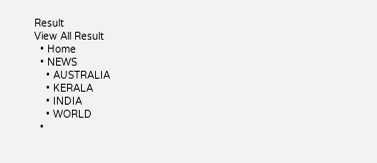Result
View All Result
  • Home
  • NEWS
    • AUSTRALIA
    • KERALA
    • INDIA
    • WORLD
  •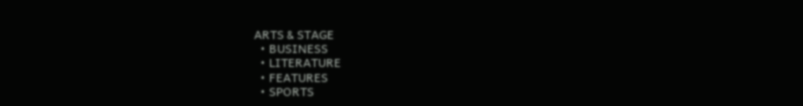ARTS & STAGE
  • BUSINESS
  • LITERATURE
  • FEATURES
  • SPORTS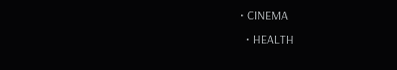• CINEMA
  • HEALTH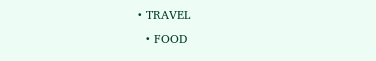• TRAVEL
  • FOOD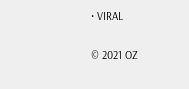• VIRAL

© 2021 OZ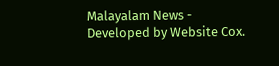Malayalam News - Developed by Website Cox.